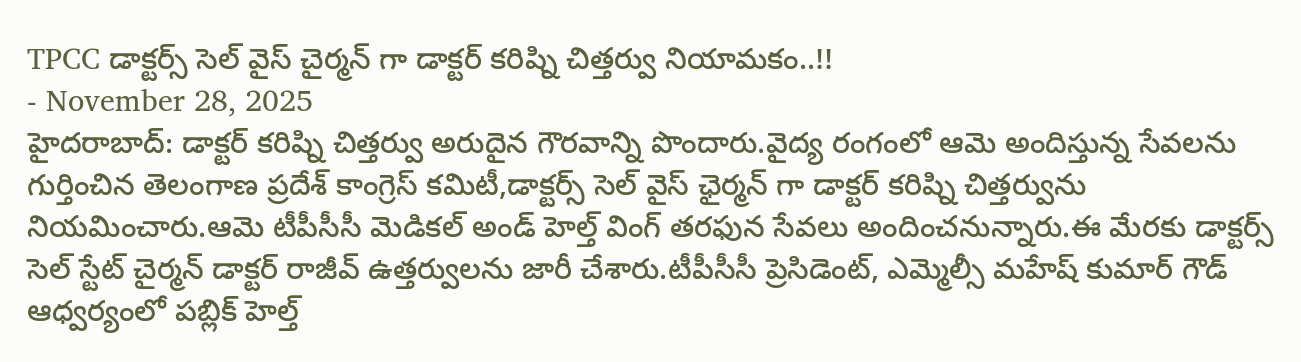TPCC డాక్టర్స్ సెల్ వైస్ చైర్మన్ గా డాక్టర్ కరిష్ని చిత్తర్వు నియామకం..!!
- November 28, 2025
హైదరాబాద్: డాక్టర్ కరిష్ని చిత్తర్వు అరుదైన గౌరవాన్ని పొందారు.వైద్య రంగంలో ఆమె అందిస్తున్న సేవలను గుర్తించిన తెలంగాణ ప్రదేశ్ కాంగ్రెస్ కమిటీ,డాక్టర్స్ సెల్ వైస్ ఛైర్మన్ గా డాక్టర్ కరిష్ని చిత్తర్వును నియమించారు.ఆమె టీపీసీసీ మెడికల్ అండ్ హెల్త్ వింగ్ తరఫున సేవలు అందించనున్నారు.ఈ మేరకు డాక్టర్స్ సెల్ స్టేట్ చైర్మన్ డాక్టర్ రాజీవ్ ఉత్తర్వులను జారీ చేశారు.టీపీసీసీ ప్రెసిడెంట్, ఎమ్మెల్సీ మహేష్ కుమార్ గౌడ్ ఆధ్వర్యంలో పబ్లిక్ హెల్త్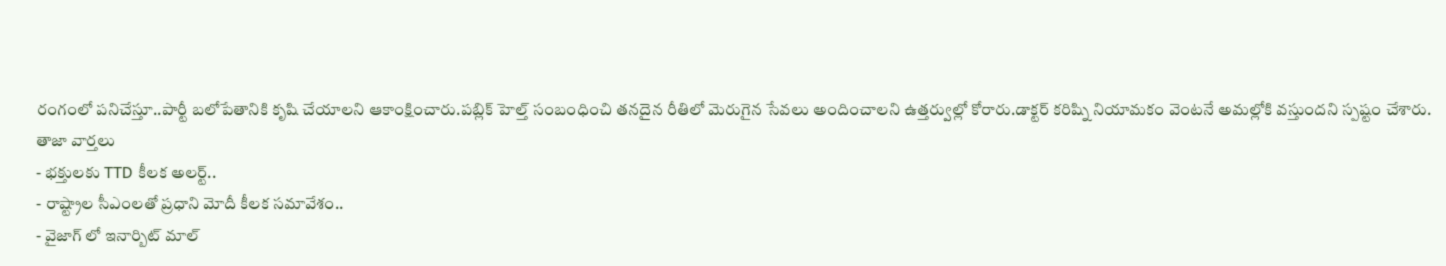రంగంలో పనిచేస్తూ..పార్టీ బలోపేతానికి కృషి చేయాలని ఆకాంక్షించారు.పబ్లిక్ హెల్త్ సంబంధించి తనదైన రీతిలో మెరుగైన సేవలు అందించాలని ఉత్తర్వుల్లో కోరారు.డాక్టర్ కరిష్ని నియామకం వెంటనే అమల్లోకి వస్తుందని స్పష్టం చేశారు.
తాజా వార్తలు
- భక్తులకు TTD కీలక అలర్ట్..
- రాష్ట్రాల సీఎంలతో ప్రధాని మోదీ కీలక సమావేశం..
- వైజాగ్ లో ఇనార్బిట్ మాల్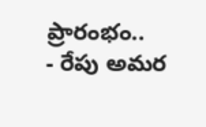ప్రారంభం..
- రేపు అమర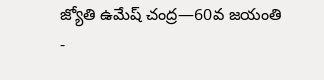జ్యోతి ఉమేష్ చంద్ర—60వ జయంతి
-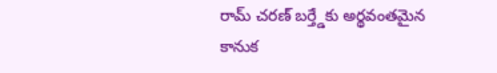రామ్ చరణ్ బర్త్డేకు అర్థవంతమైన కానుక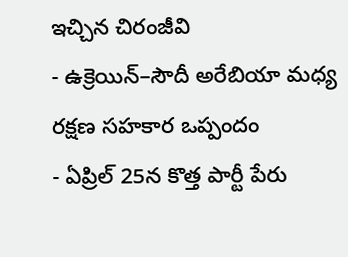ఇచ్చిన చిరంజీవి
- ఉక్రెయిన్–సౌదీ అరేబియా మధ్య రక్షణ సహకార ఒప్పందం
- ఏప్రిల్ 25న కొత్త పార్టీ పేరు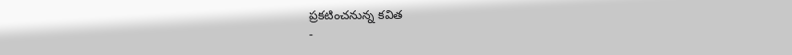ప్రకటించనున్న కవిత
-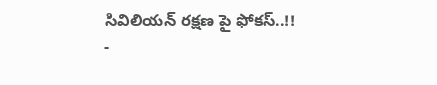సివిలియన్ రక్షణ పై ఫోకస్..!!
-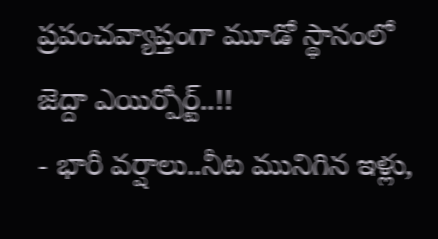ప్రపంచవ్యాప్తంగా మూడో స్థానంలో జెద్దా ఎయిర్పోర్ట్..!!
- భారీ వర్షాలు..నీట మునిగిన ఇళ్లు,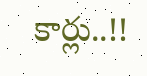కార్లు..!!